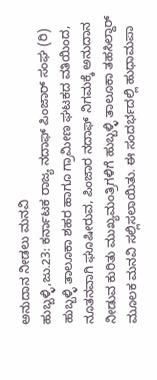ಅನುದಾನ ನೀಡಲು ಮನವಿ
ಹುಬ್ಬಳ್ಳಿ,ಜು.23: ಕರ್ನಾಟಕ ರಾಜ್ಯ ನದಾಫ್ ಪಿಂಜಾರ್ ಸಂಘ (ರಿ) ಹುಬ್ಬಳ್ಳಿ ತಾಲೂಕಾ ಶಹರ ಹಾಗೂ ಗ್ರಾಮೀಣ ಘಟಕದ ವತಿಯಿಂದ, ನೂತನವಾಗಿ ಘೂಷೀರುವ, ಪಿಂಜಾರ ನದಾಫ್ ನಿಗಮಕ್ಕೆ ಅನುದಾನ ನೀಡುವ ಕುರಿತು ಮುಖ್ಯಮಂತ್ರಿಗಳಿಗೆ ಹುಬ್ಬಳ್ಳಿ ತಾಲೂಕಾ ತಹಸಿಲ್ದಾರ್ ಮೂಲಕ ಮನವಿ ಸಲ್ಲಿಸಲಾಯಿತು. ಈ ಸಂದರ್ಭದಲ್ಲಿ ಹುಧಾಮಪಾ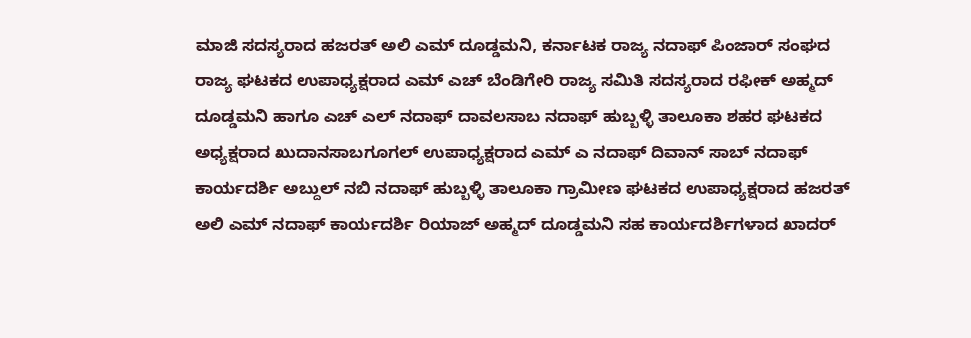ಮಾಜಿ ಸದಸ್ಯರಾದ ಹಜರತ್ ಅಲಿ ಎಮ್ ದೂಡ್ಡಮನಿ, ಕರ್ನಾಟಕ ರಾಜ್ಯ ನದಾಫ್ ಪಿಂಜಾರ್ ಸಂಘದ ರಾಜ್ಯ ಘಟಕದ ಉಪಾಧ್ಯಕ್ಷರಾದ ಎಮ್ ಎಚ್ ಬೆಂಡಿಗೇರಿ ರಾಜ್ಯ ಸಮಿತಿ ಸದಸ್ಯರಾದ ರಫೀಕ್ ಅಹ್ಮದ್ ದೂಡ್ಡಮನಿ ಹಾಗೂ ಎಚ್ ಎಲ್ ನದಾಫ್ ದಾವಲಸಾಬ ನದಾಫ್ ಹುಬ್ಬಳ್ಳಿ ತಾಲೂಕಾ ಶಹರ ಘಟಕದ ಅಧ್ಯಕ್ಷರಾದ ಖುದಾನಸಾಬಗೂಗಲ್ ಉಪಾಧ್ಯಕ್ಷರಾದ ಎಮ್ ಎ ನದಾಫ್ ದಿವಾನ್ ಸಾಬ್ ನದಾಫ್ ಕಾರ್ಯದರ್ಶಿ ಅಬ್ದುಲ್ ನಬಿ ನದಾಫ್ ಹುಬ್ಬಳ್ಳಿ ತಾಲೂಕಾ ಗ್ರಾಮೀಣ ಘಟಕದ ಉಪಾಧ್ಯಕ್ಷರಾದ ಹಜರತ್ ಅಲಿ ಎಮ್ ನದಾಫ್ ಕಾರ್ಯದರ್ಶಿ ರಿಯಾಜ್ ಅಹ್ಮದ್ ದೂಡ್ಡಮನಿ ಸಹ ಕಾರ್ಯದರ್ಶಿಗಳಾದ ಖಾದರ್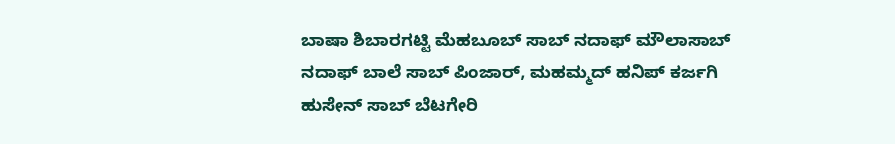ಬಾಷಾ ಶಿಬಾರಗಟ್ಟಿ ಮೆಹಬೂಬ್ ಸಾಬ್ ನದಾಫ್ ಮೌಲಾಸಾಬ್ ನದಾಫ್ ಬಾಲೆ ಸಾಬ್ ಪಿಂಜಾರ್, ಮಹಮ್ಮದ್ ಹನಿಪ್ ಕರ್ಜಗಿ ಹುಸೇನ್ ಸಾಬ್ ಬೆಟಗೇರಿ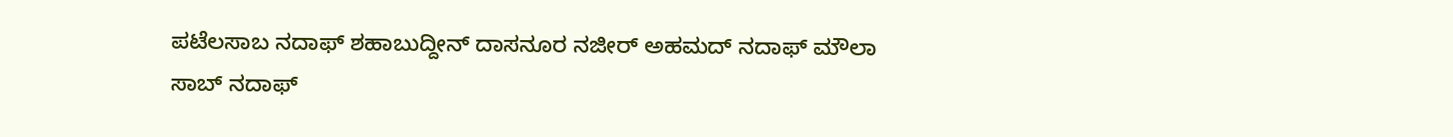ಪಟೆಲಸಾಬ ನದಾಫ್ ಶಹಾಬುದ್ದೀನ್ ದಾಸನೂರ ನಜೀರ್ ಅಹಮದ್ ನದಾಫ್ ಮೌಲಾ ಸಾಬ್ ನದಾಫ್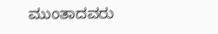ಮುಂತಾದವರು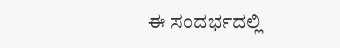ಈ ಸಂದರ್ಭದಲ್ಲಿ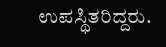ಉಪಸ್ಥಿತರಿದ್ದರು.